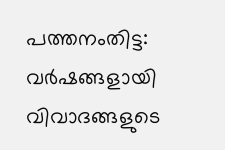പത്തനംതിട്ട: വർഷങ്ങളായി വിവാദങ്ങളുടെ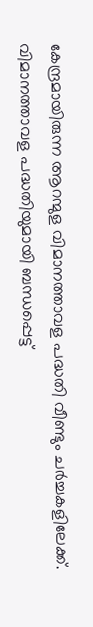കേന്ദ്രമായിരുന്ന ആറന്മുള വിമാനത്താവള പദ്ധതി വീണ്ടും ചർച്ചകളിലേക്ക്. വിമാനത്താവള പദ്ധതിയുമായി ബന്ധപ്പെട്ട്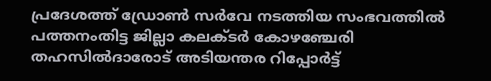പ്രദേശത്ത് ഡ്രോൺ സർവേ നടത്തിയ സംഭവത്തിൽ പത്തനംതിട്ട ജില്ലാ കലക്ടർ കോഴഞ്ചേരി തഹസിൽദാരോട് അടിയന്തര റിപ്പോർട്ട്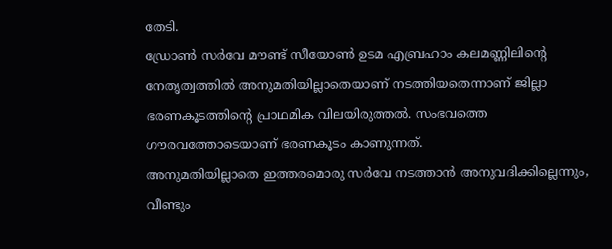തേടി.
ഡ്രോൺ സർവേ മൗണ്ട് സീയോൺ ഉടമ എബ്രഹാം കലമണ്ണിലിന്റെ നേതൃത്വത്തിൽ അനുമതിയില്ലാതെയാണ് നടത്തിയതെന്നാണ് ജില്ലാ ഭരണകൂടത്തിന്റെ പ്രാഥമിക വിലയിരുത്തൽ. സംഭവത്തെ ഗൗരവത്തോടെയാണ് ഭരണകൂടം കാണുന്നത്.
അനുമതിയില്ലാതെ ഇത്തരമൊരു സർവേ നടത്താൻ അനുവദിക്കില്ലെന്നും, വീണ്ടും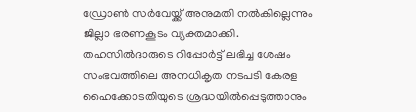ഡ്രോൺ സർവേയ്ക്ക് അനുമതി നൽകില്ലെന്നും ജില്ലാ ഭരണകൂടം വ്യക്തമാക്കി. തഹസിൽദാരുടെ റിപ്പോർട്ട് ലഭിച്ച ശേഷം സംഭവത്തിലെ അനധികൃത നടപടി കേരള ഹൈക്കോടതിയുടെ ശ്രദ്ധയിൽപ്പെടുത്താനും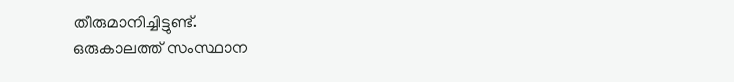തീരുമാനിച്ചിട്ടുണ്ട്.
ഒരുകാലത്ത് സംസ്ഥാന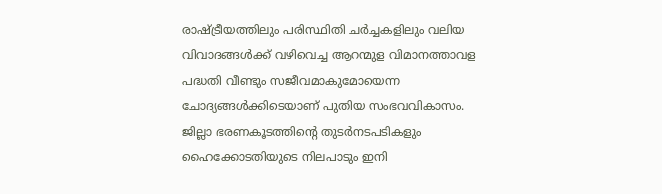രാഷ്ട്രീയത്തിലും പരിസ്ഥിതി ചർച്ചകളിലും വലിയ വിവാദങ്ങൾക്ക് വഴിവെച്ച ആറന്മുള വിമാനത്താവള പദ്ധതി വീണ്ടും സജീവമാകുമോയെന്ന ചോദ്യങ്ങൾക്കിടെയാണ് പുതിയ സംഭവവികാസം. ജില്ലാ ഭരണകൂടത്തിന്റെ തുടർനടപടികളും ഹൈക്കോടതിയുടെ നിലപാടും ഇനി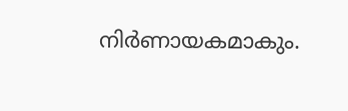നിർണായകമാകും.